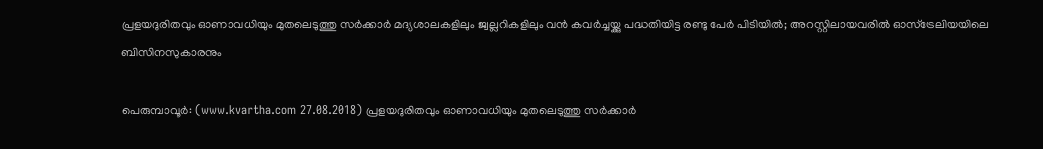പ്രളയദുരിതവും ഓണാവധിയും മുതലെടുത്തു സര്‍ക്കാര്‍ മദ്യശാലകളിലും ജ്വല്ലറികളിലും വന്‍ കവര്‍ച്ചയ്ക്കു പദ്ധതിയിട്ട രണ്ടു പേര്‍ പിടിയില്‍; അറസ്റ്റിലായവരില്‍ ഓസ്‌ട്രേലിയയിലെ ബിസിനസുകാരനും

പെരുമ്പാവൂര്‍: (www.kvartha.com 27.08.2018) പ്രളയദുരിതവും ഓണാവധിയും മുതലെടുത്തു സര്‍ക്കാര്‍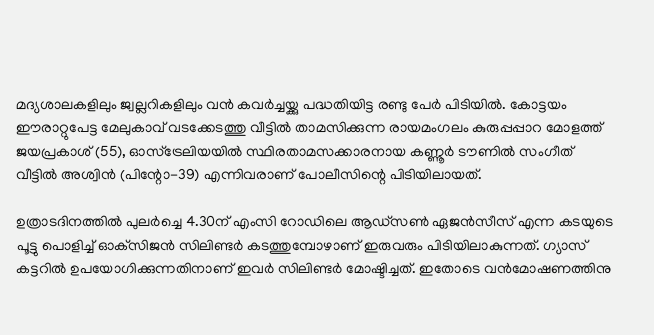മദ്യശാലകളിലും ജ്വല്ലറികളിലും വന്‍ കവര്‍ച്ചയ്ക്കു പദ്ധതിയിട്ട രണ്ടു പേര്‍ പിടിയില്‍. കോട്ടയം ഈരാറ്റുപേട്ട മേലുകാവ് വടക്കേടത്തു വീട്ടില്‍ താമസിക്കുന്ന രായമംഗലം കുരുപ്പപ്പാറ മോളത്ത് ജയപ്രകാശ് (55), ഓസ്‌ട്രേലിയയില്‍ സ്ഥിരതാമസക്കാരനായ കണ്ണൂര്‍ ടൗണില്‍ സംഗീത് വീട്ടില്‍ അശ്വിന്‍ (പിന്റോ-39) എന്നിവരാണ് പോലീസിന്റെ പിടിയിലായത്.

ഉത്രാടദിനത്തില്‍ പുലര്‍ച്ചെ 4.30ന് എംസി റോഡിലെ ആഡ്‌സണ്‍ ഏജന്‍സീസ് എന്ന കടയുടെ പൂട്ടു പൊളിച്ച് ഓക്‌സിജന്‍ സിലിണ്ടര്‍ കടത്തുമ്പോഴാണ് ഇരുവരും പിടിയിലാകുന്നത്. ഗ്യാസ് കട്ടറില്‍ ഉപയോഗിക്കുന്നതിനാണ് ഇവര്‍ സിലിണ്ടര്‍ മോഷ്ടിച്ചത്. ഇതോടെ വന്‍മോഷണത്തിനു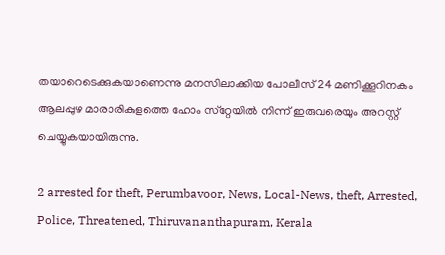തയാറെടെക്കുകയാണെന്നു മനസിലാക്കിയ പോലീസ് 24 മണിക്കൂറിനകം ആലപ്പുഴ മാരാരികുളത്തെ ഹോം സ്‌റ്റേയില്‍ നിന്ന് ഇരുവരെയും അറസ്റ്റ് ചെയ്യുകയായിരുന്നു.

2 arrested for theft, Perumbavoor, News, Local-News, theft, Arrested, Police, Threatened, Thiruvananthapuram, Kerala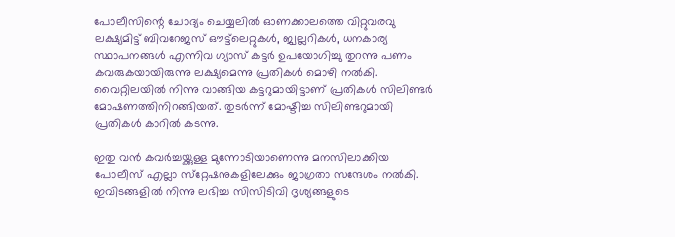പോലീസിന്റെ ചോദ്യം ചെയ്യലില്‍ ഓണക്കാലത്തെ വിറ്റുവരവു ലക്ഷ്യമിട്ട് ബിവറേജസ് ഔട്ട്‌ലെറ്റുകള്‍, ജ്വല്ലറികള്‍, ധനകാര്യ സ്ഥാപനങ്ങള്‍ എന്നിവ ഗ്യാസ് കട്ടര്‍ ഉപയോഗിച്ചു തുറന്നു പണം കവരുകയായിരുന്നു ലക്ഷ്യമെന്നു പ്രതികള്‍ മൊഴി നല്‍കി. വൈറ്റിലയില്‍ നിന്നു വാങ്ങിയ കട്ടറുമായിട്ടാണ് പ്രതികള്‍ സിലിണ്ടര്‍ മോഷണത്തിനിറങ്ങിയത്. തുടര്‍ന്ന് മോഷ്ടിച്ച സിലിണ്ടറുമായി പ്രതികള്‍ കാറില്‍ കടന്നു.

ഇതു വന്‍ കവര്‍ച്ചയ്ക്കുള്ള മുന്നോടിയാണെന്നു മനസിലാക്കിയ പോലീസ് എല്ലാ സ്‌റ്റേഷനുകളിലേക്കും ജാഗ്രതാ സന്ദേശം നല്‍കി. ഇവിടങ്ങളില്‍ നിന്നു ലഭിച്ച സിസിടിവി ദൃശ്യങ്ങളുടെ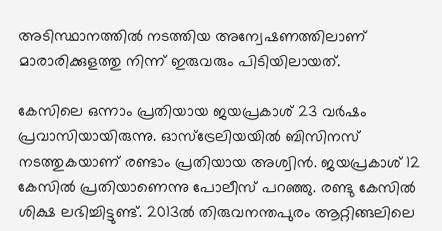അടിസ്ഥാനത്തില്‍ നടത്തിയ അന്വേഷണത്തിലാണ് മാരാരിക്കുളത്തു നിന്ന് ഇരുവരും പിടിയിലായത്.

കേസിലെ ഒന്നാം പ്രതിയായ ജയപ്രകാശ് 23 വര്‍ഷം പ്രവാസിയായിരുന്നു. ഓസ്‌ട്രേലിയയില്‍ ബിസിനസ് നടത്തുകയാണ് രണ്ടാം പ്രതിയായ അശ്വിന്‍. ജയപ്രകാശ് 12 കേസില്‍ പ്രതിയാണെന്നു പോലീസ് പറഞ്ഞു. രണ്ടു കേസില്‍ ശിക്ഷ ലഭിച്ചിട്ടുണ്ട്. 2013ല്‍ തിരുവനന്തപുരം ആറ്റിങ്ങലിലെ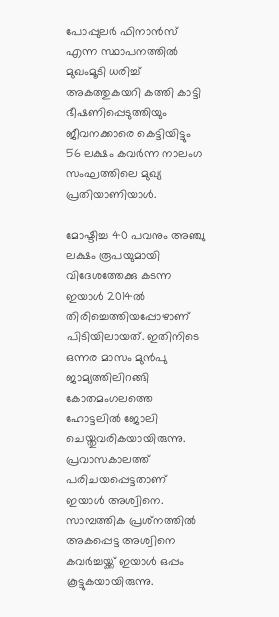പോപ്പുലര്‍ ഫിനാന്‍സ് എന്ന സ്ഥാപനത്തില്‍ മുഖംമൂടി ധരിച്ച് അകത്തുകയറി കത്തി കാട്ടി ഭീഷണിപ്പെടുത്തിയും ജീവനക്കാരെ കെട്ടിയിട്ടും 56 ലക്ഷം കവര്‍ന്ന നാലംഗ സംഘത്തിലെ മുഖ്യ പ്രതിയാണിയാള്‍.

മോഷ്ടിച്ച 40 പവനും അഞ്ചു ലക്ഷം രൂപയുമായി വിദേശത്തേക്കു കടന്ന ഇയാള്‍ 2014ല്‍ തിരിച്ചെത്തിയപ്പോഴാണ് പിടിയിലായത്. ഇതിനിടെ ഒന്നര മാസം മുന്‍പു ജാമ്യത്തിലിറങ്ങി കോതമംഗലത്തെ ഹോട്ടലില്‍ ജോലി ചെയ്തുവരികയായിരുന്നു. പ്രവാസകാലത്ത് പരിചയപ്പെട്ടതാണ് ഇയാള്‍ അശ്വിനെ. സാമ്പത്തിക പ്രശ്‌നത്തില്‍ അകപ്പെട്ട അശ്വിനെ കവര്‍ച്ചയ്ക്ക് ഇയാള്‍ ഒപ്പം കൂട്ടുകയായിരുന്നു.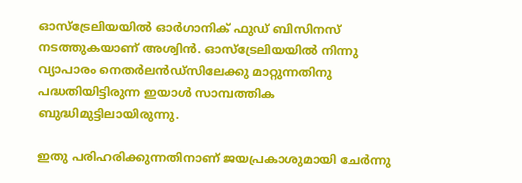ഓസ്‌ട്രേലിയയില്‍ ഓര്‍ഗാനിക് ഫുഡ് ബിസിനസ് നടത്തുകയാണ് അശ്വിന്‍. ഓസ്‌ട്രേലിയയില്‍ നിന്നു വ്യാപാരം നെതര്‍ലന്‍ഡ്‌സിലേക്കു മാറ്റുന്നതിനു പദ്ധതിയിട്ടിരുന്ന ഇയാള്‍ സാമ്പത്തിക ബുദ്ധിമുട്ടിലായിരുന്നു.

ഇതു പരിഹരിക്കുന്നതിനാണ് ജയപ്രകാശുമായി ചേര്‍ന്നു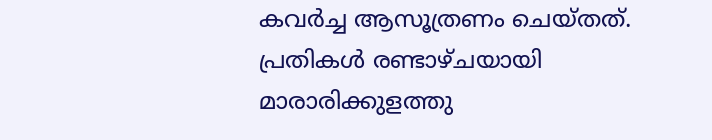കവര്‍ച്ച ആസൂത്രണം ചെയ്തത്. പ്രതികള്‍ രണ്ടാഴ്ചയായി മാരാരിക്കുളത്തു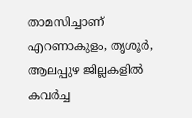താമസിച്ചാണ് എറണാകുളം, തൃശൂര്‍, ആലപ്പുഴ ജില്ലകളില്‍ കവര്‍ച്ച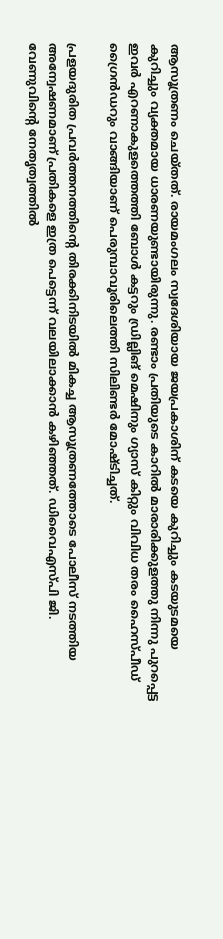ആസൂത്രണം ചെയ്തത്. രായമംഗലം സ്വദേശിയായ ജയപ്രകാശിന് കടയെ കുറിച്ചും കടയുടമയെ കുറിച്ചും വ്യക്തമായ ധാരണയുണ്ടായിരുന്നു. രണ്ടാം പ്രതിയുടെ കാറില്‍ മാരാരിക്കുളത്തു നിന്നു പുറപ്പെട്ട ഇവര്‍ എറണാകുളത്തെത്തി ബോള്‍ കട്ടറും ഡ്രില്ലിങ് മെഷിനും ഗ്യാസ് കിറ്റും വിവിധ തരം ഹൈസ്പീഡ് ഗ്രൈന്‍ഡറും വാങ്ങിയാണ് പെരുമ്പാവൂരിലെത്തി സിലിണ്ടര്‍ മോഷ്ടിച്ചത്.

പ്രളയദുരിത പ്രവര്‍ത്തനത്തിന്റെ തിരക്കിനിടയില്‍ മികച്ച ആസൂത്രണത്തോടെ പോലീസ് നടത്തിയ അന്വേഷണമാണ് പ്രതികളെ ഇത്ര പെട്ടെന്ന് വലയിലാക്കാന്‍ കഴിഞ്ഞത്. ഡിവൈഎസ്പി ജി. വേണുവിന്റെ നേതൃത്വത്തില്‍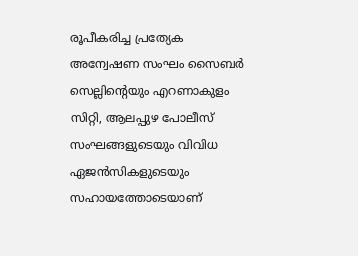രൂപീകരിച്ച പ്രത്യേക അന്വേഷണ സംഘം സൈബര്‍ സെല്ലിന്റെയും എറണാകുളം സിറ്റി, ആലപ്പുഴ പോലീസ് സംഘങ്ങളുടെയും വിവിധ ഏജന്‍സികളുടെയും സഹായത്തോടെയാണ്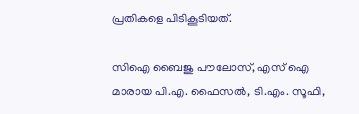പ്രതികളെ പിടികൂടിയത്.

സിഐ ബൈജു പൗലോസ്, എസ് ഐ മാരായ പി.എ. ഫൈസല്‍, ടി.എം. സൂഫി,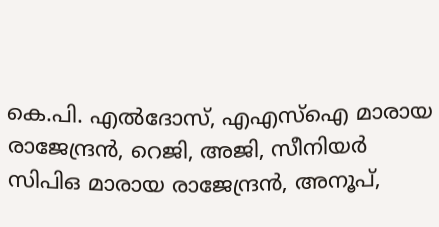കെ.പി. എല്‍ദോസ്, എഎസ്‌ഐ മാരായ രാജേന്ദ്രന്‍, റെജി, അജി, സീനിയര്‍ സിപിഒ മാരായ രാജേന്ദ്രന്‍, അനൂപ്,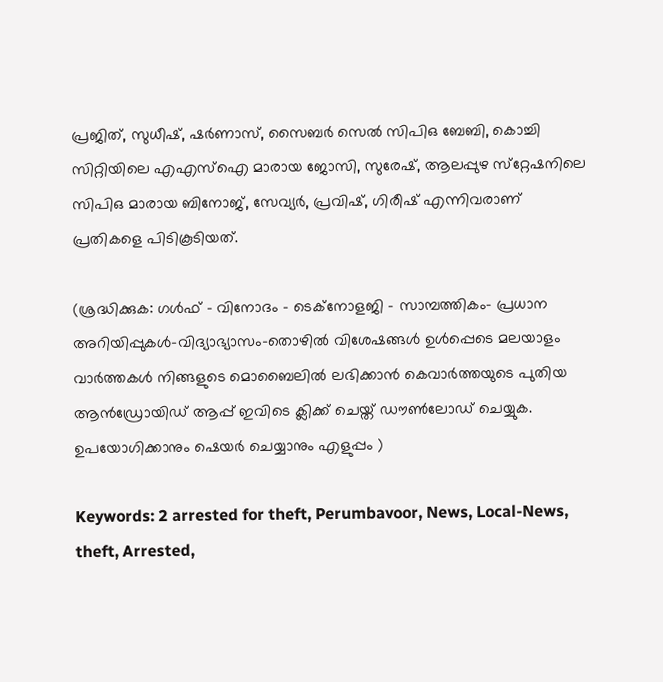പ്രജിത്, സുധീഷ്, ഷര്‍ണാസ്, സൈബര്‍ സെല്‍ സിപിഒ ബേബി, കൊച്ചി സിറ്റിയിലെ എഎസ്‌ഐ മാരായ ജോസി, സുരേഷ്, ആലപ്പുഴ സ്‌റ്റേഷനിലെ സിപിഒ മാരായ ബിനോജ്, സേവ്യര്‍, പ്രവിഷ്, ഗിരീഷ് എന്നിവരാണ് പ്രതികളെ പിടികൂടിയത്.

(ശ്രദ്ധിക്കുക: ഗൾഫ് - വിനോദം - ടെക്നോളജി - സാമ്പത്തികം- പ്രധാന അറിയിപ്പുകൾ-വിദ്യാഭ്യാസം-തൊഴിൽ വിശേഷങ്ങൾ ഉൾപ്പെടെ മലയാളം വാർത്തകൾ നിങ്ങളുടെ മൊബൈലിൽ ലഭിക്കാൻ കെവാർത്തയുടെ പുതിയ ആൻഡ്രോയിഡ് ആപ്പ് ഇവിടെ ക്ലിക്ക് ചെയ്ത് ഡൗൺലോഡ് ചെയ്യുക. ഉപയോഗിക്കാനും ഷെയർ ചെയ്യാനും എളുപ്പം )

Keywords: 2 arrested for theft, Perumbavoor, News, Local-News, theft, Arrested,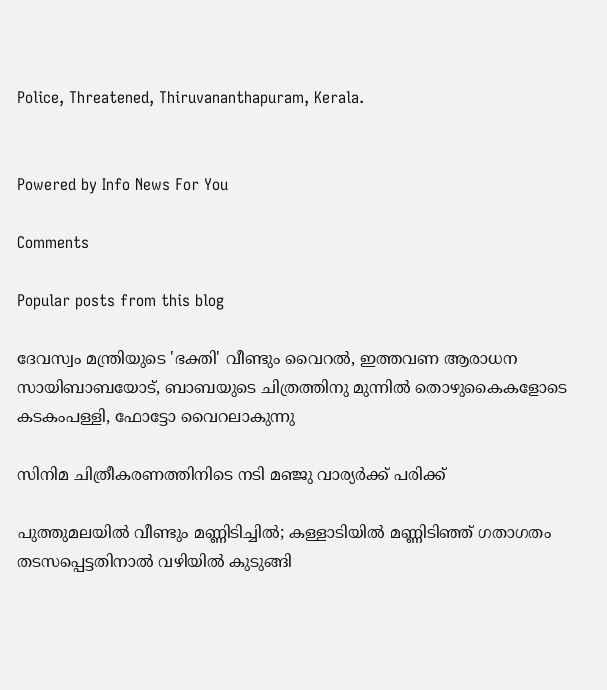Police, Threatened, Thiruvananthapuram, Kerala.


Powered by Info News For You

Comments

Popular posts from this blog

ദേവസ്വം മന്ത്രിയുടെ 'ഭക്തി' വീണ്ടും വൈറല്‍, ഇത്തവണ ആരാധന സായിബാബയോട്, ബാബയുടെ ചിത്രത്തിനു മുന്നില്‍ തൊഴുകൈകളോടെ കടകംപള്ളി, ഫോട്ടോ വൈറലാകുന്നു

സിനിമ ചിത്രീകരണത്തിനിടെ നടി മഞ്ജു വാര്യര്‍ക്ക് പരിക്ക്

പുത്തുമലയില്‍ വീണ്ടും മണ്ണിടിച്ചില്‍; കള്ളാടിയില്‍ മണ്ണിടിഞ്ഞ് ഗതാഗതം തടസപ്പെട്ടതിനാല്‍ വഴിയില്‍ കുടുങ്ങി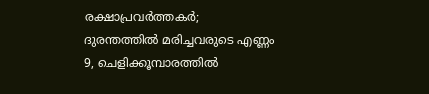രക്ഷാപ്രവര്‍ത്തകര്‍; ദുരന്തത്തില്‍ മരിച്ചവരുടെ എണ്ണം 9, ചെളിക്കൂമ്പാരത്തില്‍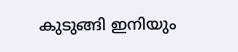കുടുങ്ങി ഇനിയും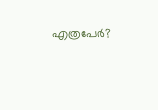എത്രപേര്‍?